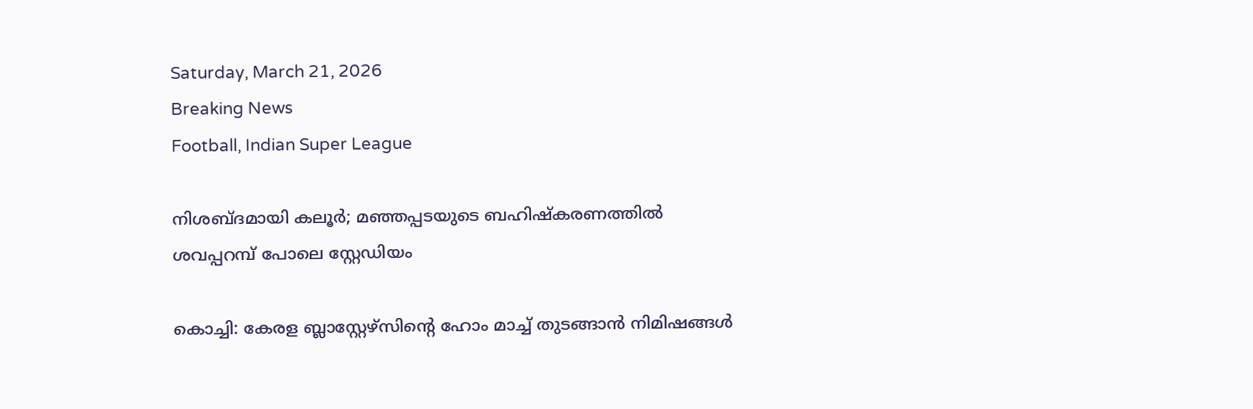Saturday, March 21, 2026
Breaking News
Football, Indian Super League

നിശബ്ദമായി കലൂർ; മഞ്ഞപ്പടയുടെ ബഹിഷ്കരണത്തിൽ ശവപ്പറമ്പ് പോലെ സ്റ്റേഡിയം

കൊച്ചി: കേരള ബ്ലാസ്റ്റേഴ്‌സിന്റെ ഹോം മാച്ച് തുടങ്ങാൻ നിമിഷങ്ങൾ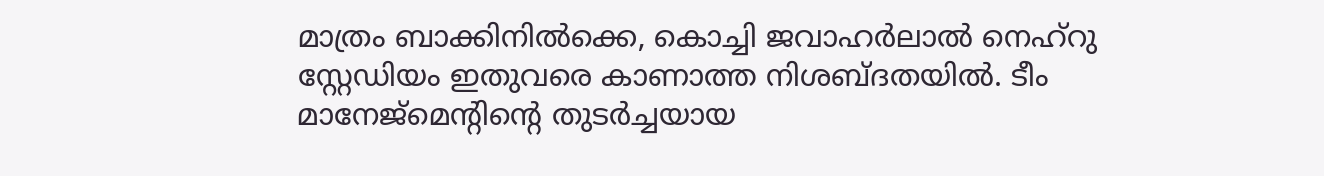മാത്രം ബാക്കിനിൽക്കെ, കൊച്ചി ജവാഹർലാൽ നെഹ്‌റു സ്റ്റേഡിയം ഇതുവരെ കാണാത്ത നിശബ്ദതയിൽ. ടീം മാനേജ്‌മെന്റിന്റെ തുടർച്ചയായ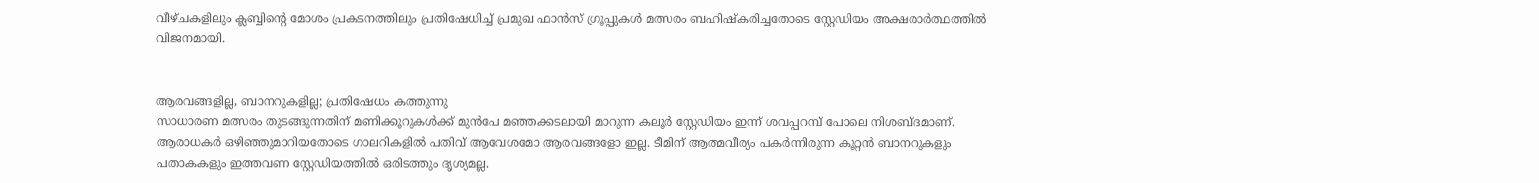വീഴ്ചകളിലും ക്ലബ്ബിന്റെ മോശം പ്രകടനത്തിലും പ്രതിഷേധിച്ച് പ്രമുഖ ഫാൻസ് ഗ്രൂപ്പുകൾ മത്സരം ബഹിഷ്കരിച്ചതോടെ സ്റ്റേഡിയം അക്ഷരാർത്ഥത്തിൽ വിജനമായി.


ആരവങ്ങളില്ല, ബാനറുകളില്ല; പ്രതിഷേധം കത്തുന്നു
സാധാരണ മത്സരം തുടങ്ങുന്നതിന് മണിക്കൂറുകൾക്ക് മുൻപേ മഞ്ഞക്കടലായി മാറുന്ന കലൂർ സ്റ്റേഡിയം ഇന്ന് ശവപ്പറമ്പ് പോലെ നിശബ്ദമാണ്. ആരാധകർ ഒഴിഞ്ഞുമാറിയതോടെ ഗാലറികളിൽ പതിവ് ആവേശമോ ആരവങ്ങളോ ഇല്ല. ടീമിന് ആത്മവീര്യം പകർന്നിരുന്ന കൂറ്റൻ ബാനറുകളും പതാകകളും ഇത്തവണ സ്റ്റേഡിയത്തിൽ ഒരിടത്തും ദൃശ്യമല്ല.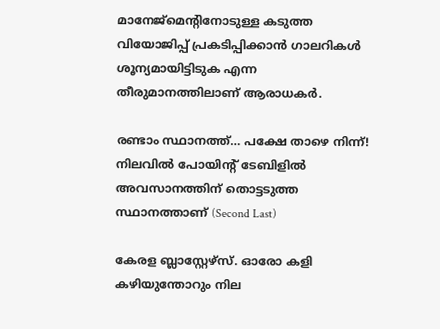മാനേജ്‌മെന്റിനോടുള്ള കടുത്ത വിയോജിപ്പ് പ്രകടിപ്പിക്കാൻ ഗാലറികൾ ശൂന്യമായിട്ടിടുക എന്ന തീരുമാനത്തിലാണ് ആരാധകർ.

രണ്ടാം സ്ഥാനത്ത്… പക്ഷേ താഴെ നിന്ന്!
നിലവിൽ പോയിന്റ് ടേബിളിൽ അവസാനത്തിന് തൊട്ടടുത്ത സ്ഥാനത്താണ് (Second Last)

കേരള ബ്ലാസ്റ്റേഴ്‌സ്. ഓരോ കളി കഴിയുന്തോറും നില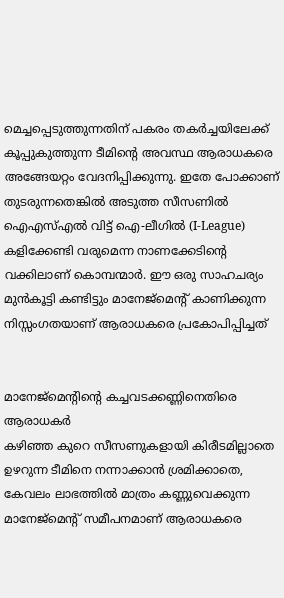മെച്ചപ്പെടുത്തുന്നതിന് പകരം തകർച്ചയിലേക്ക് കൂപ്പുകുത്തുന്ന ടീമിന്റെ അവസ്ഥ ആരാധകരെ അങ്ങേയറ്റം വേദനിപ്പിക്കുന്നു. ഇതേ പോക്കാണ് തുടരുന്നതെങ്കിൽ അടുത്ത സീസണിൽ ഐഎസ്എൽ വിട്ട് ഐ-ലീഗിൽ (I-League) കളിക്കേണ്ടി വരുമെന്ന നാണക്കേടിന്റെ വക്കിലാണ് കൊമ്പന്മാർ. ഈ ഒരു സാഹചര്യം മുൻകൂട്ടി കണ്ടിട്ടും മാനേജ്‌മെന്റ് കാണിക്കുന്ന നിസ്സംഗതയാണ് ആരാധകരെ പ്രകോപിപ്പിച്ചത്


മാനേജ്‌മെന്റിന്റെ കച്ചവടക്കണ്ണിനെതിരെ ആരാധകർ
കഴിഞ്ഞ കുറെ സീസണുകളായി കിരീടമില്ലാതെ ഉഴറുന്ന ടീമിനെ നന്നാക്കാൻ ശ്രമിക്കാതെ, കേവലം ലാഭത്തിൽ മാത്രം കണ്ണുവെക്കുന്ന മാനേജ്‌മെന്റ് സമീപനമാണ് ആരാധകരെ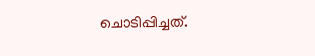ചൊടിപ്പിച്ചത്.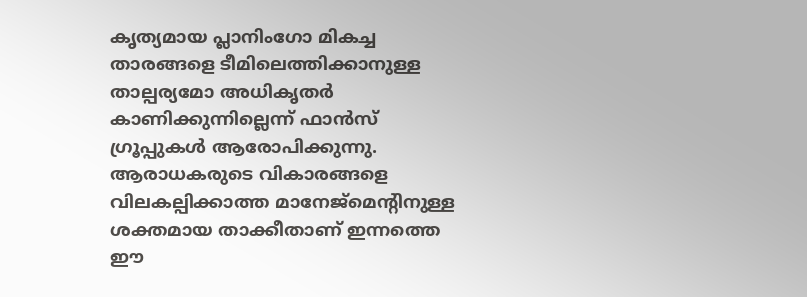കൃത്യമായ പ്ലാനിംഗോ മികച്ച താരങ്ങളെ ടീമിലെത്തിക്കാനുള്ള താല്പര്യമോ അധികൃതർ കാണിക്കുന്നില്ലെന്ന് ഫാൻസ് ഗ്രൂപ്പുകൾ ആരോപിക്കുന്നു. ആരാധകരുടെ വികാരങ്ങളെ വിലകല്പിക്കാത്ത മാനേജ്‌മെന്റിനുള്ള ശക്തമായ താക്കീതാണ് ഇന്നത്തെ ഈ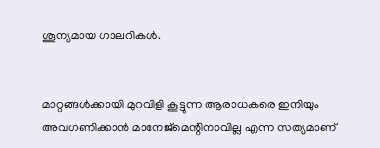ശൂന്യമായ ഗാലറികൾ.


മാറ്റങ്ങൾക്കായി മുറവിളി കൂട്ടുന്ന ആരാധകരെ ഇനിയും അവഗണിക്കാൻ മാനേജ്‌മെന്റിനാവില്ല എന്ന സത്യമാണ്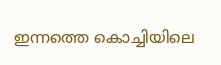ഇന്നത്തെ കൊച്ചിയിലെ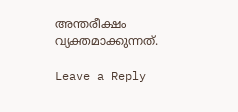അന്തരീക്ഷം വ്യക്തമാക്കുന്നത്.

Leave a Reply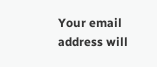Your email address will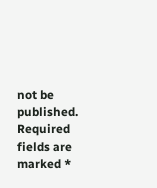not be published. Required fields are marked *